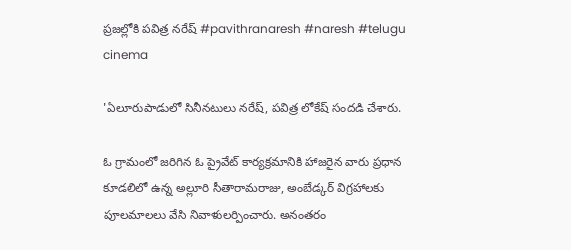ప్రజల్లోకి పవిత్ర నరేష్ #pavithranaresh #naresh #telugu cinema

'ఏలూరుపాడులో సినీనటులు నరేష్, పవిత్ర లోకేష్ సందడి చేశారు.

ఓ గ్రామంలో జరిగిన ఓ ప్రైవేట్ కార్యక్రమానికి హాజరైన వారు ప్రధాన కూడలిలో ఉన్న అల్లూరి సీతారామరాజు, అంబేడ్కర్ విగ్రహాలకు పూలమాలలు వేసి నివాళులర్పించారు. అనంతరం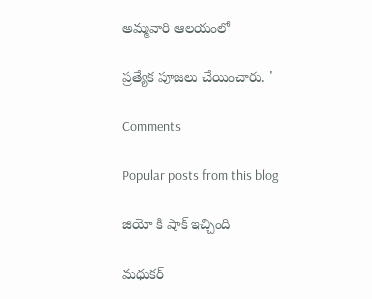అమ్మవారి ఆలయంలో

ప్రత్యేక పూజలు చేయించారు. '

Comments

Popular posts from this blog

జియో కి షాక్ ఇచ్చింది

మధుకర్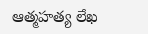ఆత్మహత్య లేఖ